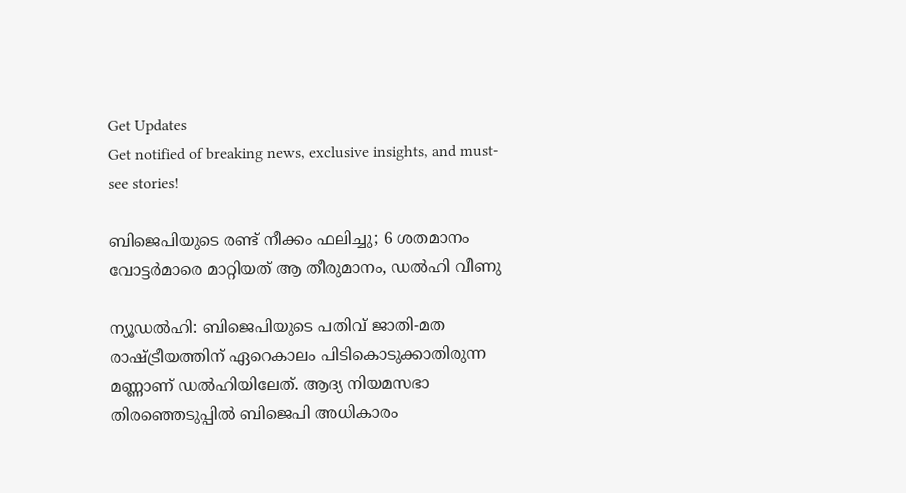Get Updates
Get notified of breaking news, exclusive insights, and must-see stories!

ബിജെപിയുടെ രണ്ട് നീക്കം ഫലിച്ചു; 6 ശതമാനം വോട്ടര്‍മാരെ മാറ്റിയത് ആ തീരുമാനം, ഡല്‍ഹി വീണു

ന്യൂഡല്‍ഹി: ബിജെപിയുടെ പതിവ് ജാതി-മത രാഷ്ട്രീയത്തിന് ഏറെകാലം പിടികൊടുക്കാതിരുന്ന മണ്ണാണ് ഡല്‍ഹിയിലേത്. ആദ്യ നിയമസഭാ തിരഞ്ഞെടുപ്പില്‍ ബിജെപി അധികാരം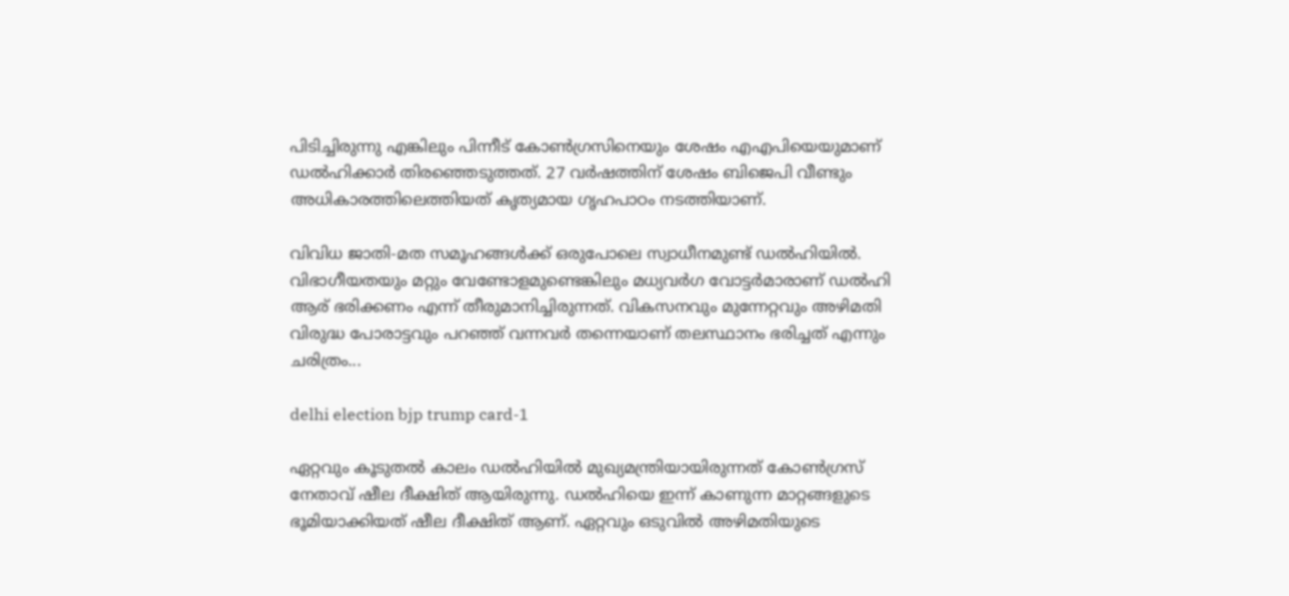പിടിച്ചിരുന്നു എങ്കിലും പിന്നീട് കോണ്‍ഗ്രസിനെയും ശേഷം എഎപിയെയുമാണ് ഡല്‍ഹിക്കാര്‍ തിരഞ്ഞെടുത്തത്. 27 വര്‍ഷത്തിന് ശേഷം ബിജെപി വീണ്ടും അധികാരത്തിലെത്തിയത് കൃത്യമായ ഗൃഹപാഠം നടത്തിയാണ്.

വിവിധ ജാതി-മത സമൂഹങ്ങള്‍ക്ക് ഒരുപോലെ സ്വാധീനമുണ്ട് ഡല്‍ഹിയില്‍. വിഭാഗീയതയും മറ്റും വേണ്ടോളമുണ്ടെങ്കിലും മധ്യവര്‍ഗ വോട്ടര്‍മാരാണ് ഡല്‍ഹി ആര് ഭരിക്കണം എന്ന് തീരുമാനിച്ചിരുന്നത്. വികസനവും മുന്നേറ്റവും അഴിമതി വിരുദ്ധ പോരാട്ടവും പറഞ്ഞ് വന്നവര്‍ തന്നെയാണ് തലസ്ഥാനം ഭരിച്ചത് എന്നും ചരിത്രം...

delhi election bjp trump card-1

ഏറ്റവും കൂടുതല്‍ കാലം ഡല്‍ഹിയില്‍ മുഖ്യമന്ത്രിയായിരുന്നത് കോണ്‍ഗ്രസ് നേതാവ് ഷീല ദീക്ഷിത് ആയിരുന്നു. ഡല്‍ഹിയെ ഇന്ന് കാണുന്ന മാറ്റങ്ങളുടെ ഭൂമിയാക്കിയത് ഷീല ദീക്ഷിത് ആണ്. ഏറ്റവും ഒടുവില്‍ അഴിമതിയുടെ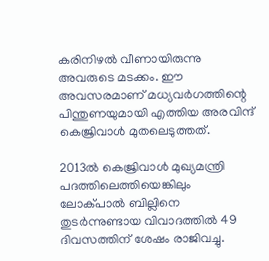കരിനിഴല്‍ വീണായിരുന്നു അവരുടെ മടക്കം. ഈ അവസരമാണ് മധ്യവര്‍ഗത്തിന്റെ പിന്തുണയുമായി എത്തിയ അരവിന്ദ് കെജ്രിവാള്‍ മുതലെടുത്തത്.

2013ല്‍ കെജ്രിവാള്‍ മുഖ്യമന്ത്രി പദത്തിലെത്തിയെങ്കിലും ലോക്പാല്‍ ബില്ലിനെ തുടര്‍ന്നുണ്ടായ വിവാദത്തില്‍ 49 ദിവസത്തിന് ശേഷം രാജിവച്ചു.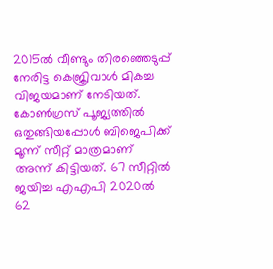2015ല്‍ വീണ്ടും തിരഞ്ഞെടുപ്പ് നേരിട്ട കെജ്രിവാള്‍ മികച്ച വിജയമാണ് നേടിയത്. കോണ്‍ഗ്രസ് പൂജ്യത്തില്‍ ഒതുങ്ങിയപ്പോള്‍ ബിജെപിക്ക് മൂന്ന് സീറ്റ് മാത്രമാണ് അന്ന് കിട്ടിയത്. 67 സീറ്റില്‍ ജയിച്ച എഎപി 2020ല്‍ 62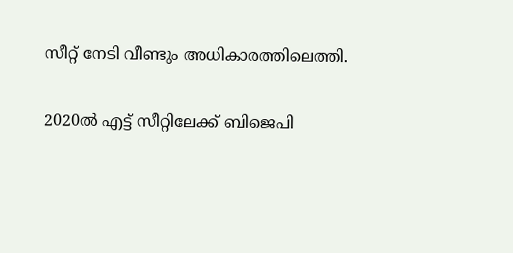സീറ്റ് നേടി വീണ്ടും അധികാരത്തിലെത്തി.

2020ല്‍ എട്ട് സീറ്റിലേക്ക് ബിജെപി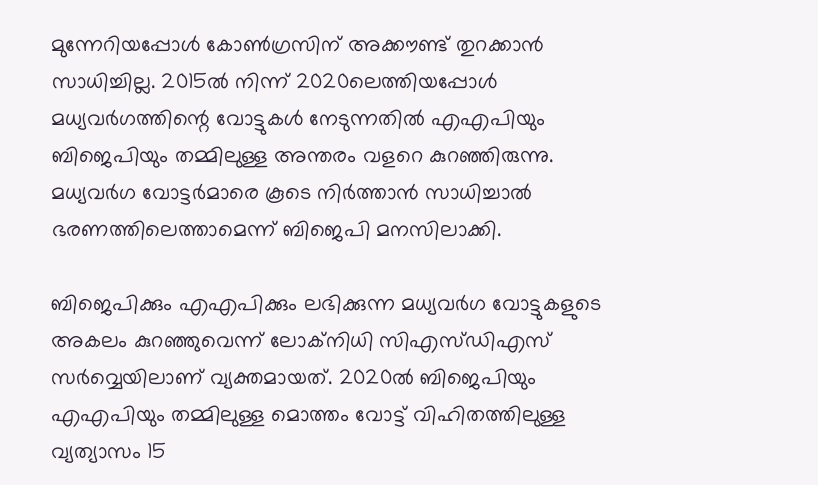മുന്നേറിയപ്പോള്‍ കോണ്‍ഗ്രസിന് അക്കൗണ്ട് തുറക്കാന്‍ സാധിച്ചില്ല. 2015ല്‍ നിന്ന് 2020ലെത്തിയപ്പോള്‍ മധ്യവര്‍ഗത്തിന്റെ വോട്ടുകള്‍ നേടുന്നതില്‍ എഎപിയും ബിജെപിയും തമ്മിലുള്ള അന്തരം വളറെ കുറഞ്ഞിരുന്നു. മധ്യവര്‍ഗ വോട്ടര്‍മാരെ കൂടെ നിര്‍ത്താന്‍ സാധിച്ചാല്‍ ഭരണത്തിലെത്താമെന്ന് ബിജെപി മനസിലാക്കി.

ബിജെപിക്കും എഎപിക്കും ലഭിക്കുന്ന മധ്യവര്‍ഗ വോട്ടുകളുടെ അകലം കുറഞ്ഞുവെന്ന് ലോക്‌നിധി സിഎസ്ഡിഎസ് സര്‍വ്വെയിലാണ് വ്യക്തമായത്. 2020ല്‍ ബിജെപിയും എഎപിയും തമ്മിലുള്ള മൊത്തം വോട്ട് വിഹിതത്തിലുള്ള വ്യത്യാസം 15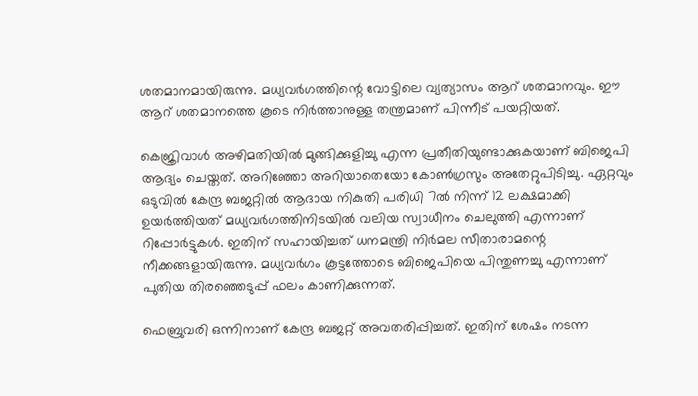ശതമാനമായിരുന്നു. മധ്യവര്‍ഗത്തിന്റെ വോട്ടിലെ വ്യത്യാസം ആറ് ശതമാനവും. ഈ ആറ് ശതമാനത്തെ കൂടെ നിര്‍ത്താനുള്ള തന്ത്രമാണ് പിന്നീട് പയറ്റിയത്.

കെജ്രിവാള്‍ അഴിമതിയില്‍ മുങ്ങിക്കുളിച്ചു എന്ന പ്രതീതിയുണ്ടാക്കുകയാണ് ബിജെപി ആദ്യം ചെയ്തത്. അറിഞ്ഞോ അറിയാതെയോ കോണ്‍ഗ്രസും അതേറ്റുപിടിച്ചു. ഏറ്റവും ഒടുവില്‍ കേന്ദ്ര ബജറ്റില്‍ ആദായ നികുതി പരിധി 7ല്‍ നിന്ന് 12 ലക്ഷമാക്കി ഉയര്‍ത്തിയത് മധ്യവര്‍ഗത്തിനിടയില്‍ വലിയ സ്വാധീനം ചെലുത്തി എന്നാണ് റിപ്പോര്‍ട്ടുകള്‍. ഇതിന് സഹായിച്ചത് ധനമന്ത്രി നിര്‍മല സീതാരാമന്റെ നീക്കങ്ങളായിരുന്നു. മധ്യവര്‍ഗം കൂട്ടത്തോടെ ബിജെപിയെ പിന്തുണച്ചു എന്നാണ് പുതിയ തിരഞ്ഞെടുപ്പ് ഫലം കാണിക്കുന്നത്.

ഫെബ്രുവരി ഒന്നിനാണ് കേന്ദ്ര ബജറ്റ് അവതരിപ്പിച്ചത്. ഇതിന് ശേഷം നടന്ന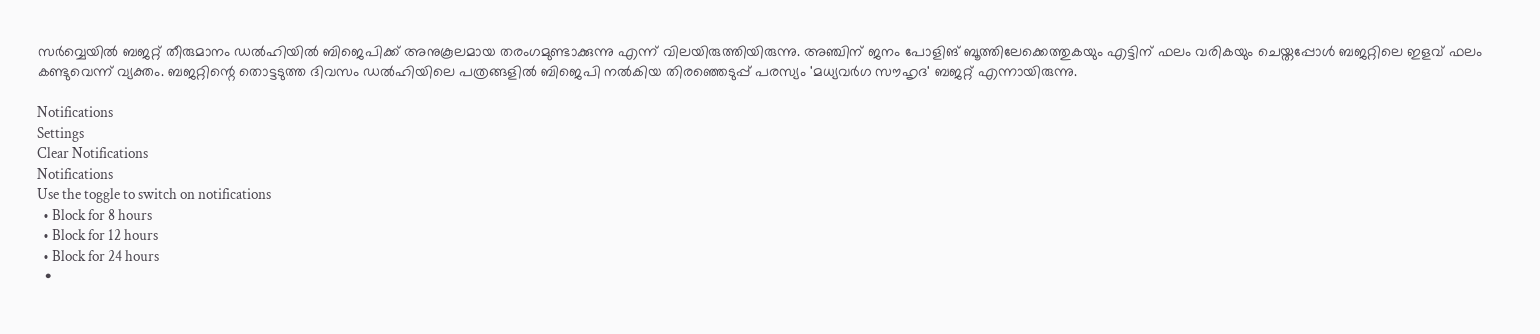സര്‍വ്വെയില്‍ ബജറ്റ് തീരുമാനം ഡല്‍ഹിയില്‍ ബിജെപിക്ക് അനുകൂലമായ തരംഗമുണ്ടാക്കുന്നു എന്ന് വിലയിരുത്തിയിരുന്നു. അഞ്ചിന് ജനം പോളിങ് ബൂത്തിലേക്കെത്തുകയും എട്ടിന് ഫലം വരികയും ചെയ്തപ്പോള്‍ ബജറ്റിലെ ഇളവ് ഫലം കണ്ടുവെന്ന് വ്യക്തം. ബജറ്റിന്റെ തൊട്ടടുത്ത ദിവസം ഡല്‍ഹിയിലെ പത്രങ്ങളില്‍ ബിജെപി നല്‍കിയ തിരഞ്ഞെടുപ്പ് പരസ്യം 'മധ്യവര്‍ഗ സൗഹൃദ' ബജറ്റ് എന്നായിരുന്നു.

Notifications
Settings
Clear Notifications
Notifications
Use the toggle to switch on notifications
  • Block for 8 hours
  • Block for 12 hours
  • Block for 24 hours
  •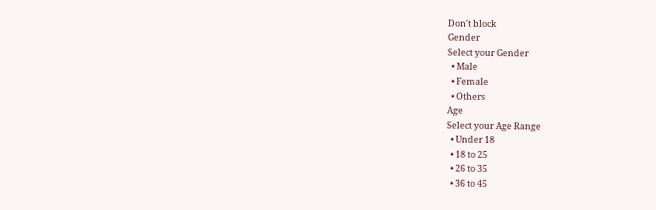Don't block
Gender
Select your Gender
  • Male
  • Female
  • Others
Age
Select your Age Range
  • Under 18
  • 18 to 25
  • 26 to 35
  • 36 to 45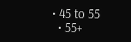• 45 to 55
  • 55+